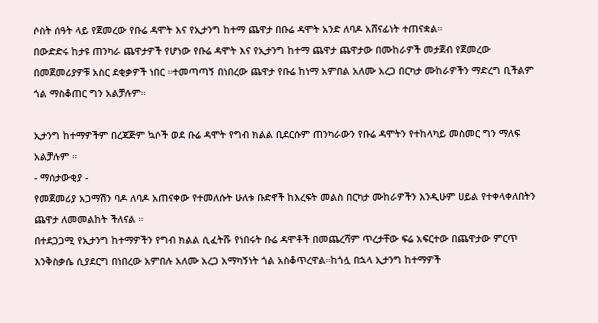ሶስት ሰዓት ላይ የጀመረው የቡሬ ዳሞት እና የኢታንግ ከተማ ጨዋታ በቡሬ ዳሞት አንድ ለባዶ አሸናፊነት ተጠናቋል።
በውድድሩ ከታዩ ጠንካራ ጨዋታዎች የሆነው የቡሬ ዳሞት እና የኢታንግ ከተማ ጨዋታ ጨዋታው በሙከራዎች መታጀብ የጀመረው በመጀመሪያዎቹ አስር ደቂቃዎች ነበር ።ተመጣጣኝ በነበረው ጨዋታ የቡሬ ከነማ አምበል አለሙ አረጋ በርካታ ሙከራዎችን ማድረግ ቢችልም ጎል ማስቆጠር ግን አልቻሉም።

ኢታንግ ከተማዎችም በረጃጅም ኳሶች ወደ ቡሬ ዳሞት የግብ ክልል ቢደርሱም ጠንካራውን የቡሬ ዳሞትን የተከላካይ መስመር ግን ማለፍ አልቻሉም ።
- ማሰታውቂያ -
የመጀመሪያ አጋማሽን ባዶ ለባዶ አጠናቀው የተመለሱት ሁለቱ ቡድኖች ከእረፍት መልስ በርካታ ሙከራዎችን እንዲሁም ሀይል የተቀላቀለበትን ጨዋታ ለመመልከት ችለናል ።
በተደጋጋሚ የኢታንግ ከተማዎችን የግብ ክልል ሲፈትሹ የነበሩት ቡሬ ዳሞቶች በመጨረሻም ጥረታቸው ፍሬ አፍርተው በጨዋታው ምርጥ እንቅስቃሴ ሲያደርግ በነበረው አምበሉ አለሙ አረጋ አማካኝነት ጎል አስቆጥረዋል።ከጎሏ በኋላ ኢታንግ ከተማዎች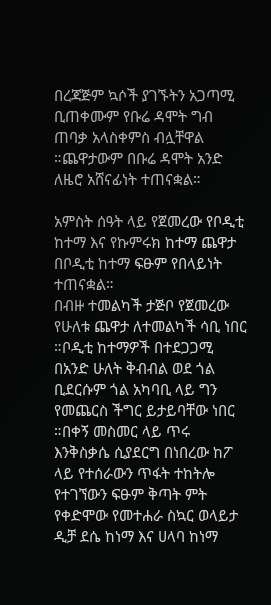በረጃጅም ኳሶች ያገኙትን አጋጣሚ ቢጠቀሙም የቡሬ ዳሞት ግብ ጠባቃ አላስቀምስ ብሏቸዋል ።ጨዋታውም በቡሬ ዳሞት አንድ ለዜሮ አሸናፊነት ተጠናቋል።

አምስት ሰዓት ላይ የጀመረው የቦዲቲ ከተማ እና የኩምሩክ ከተማ ጨዋታ በቦዲቲ ከተማ ፍፁም የበላይነት ተጠናቋል።
በብዙ ተመልካች ታጅቦ የጀመረው የሁለቱ ጨዋታ ለተመልካች ሳቢ ነበር ።ቦዲቲ ከተማዎች በተደጋጋሚ በአንድ ሁለት ቅብብል ወደ ጎል ቢደርሱም ጎል አካባቢ ላይ ግን የመጨርስ ችግር ይታይባቸው ነበር ።በቀኝ መስመር ላይ ጥሩ እንቅስቃሴ ሲያደርግ በነበረው ከፖ ላይ የተሰራውን ጥፋት ተከትሎ የተገኘውን ፍፁም ቅጣት ምት የቀድሞው የመተሐራ ስኳር ወላይታ ዲቻ ደሴ ከነማ እና ሀላባ ከነማ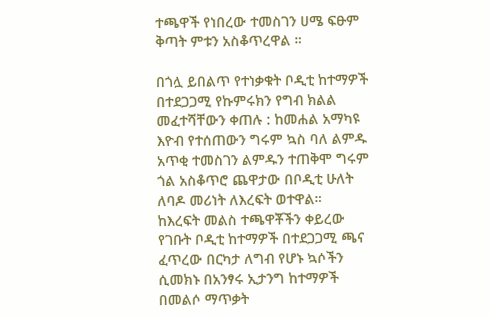ተጫዋች የነበረው ተመስገን ሀሜ ፍፁም ቅጣት ምቱን አስቆጥረዋል ።

በጎሏ ይበልጥ የተነቃቁት ቦዲቲ ከተማዎች በተደጋጋሚ የኩምሩክን የግብ ክልል መፈተሻቸውን ቀጠሉ : ከመሐል አማካዩ እዮብ የተሰጠውን ግሩም ኳስ ባለ ልምዱ አጥቂ ተመስገን ልምዱን ተጠቅሞ ግሩም ጎል አስቆጥሮ ጨዋታው በቦዲቲ ሁለት ለባዶ መሪነት ለእረፍት ወተዋል።
ከእረፍት መልስ ተጫዋቾችን ቀይረው የገቡት ቦዲቲ ከተማዎች በተደጋጋሚ ጫና ፈጥረው በርካታ ለግብ የሆኑ ኳሶችን ሲመክኑ በአንፃሩ ኢታንግ ከተማዎች በመልሶ ማጥቃት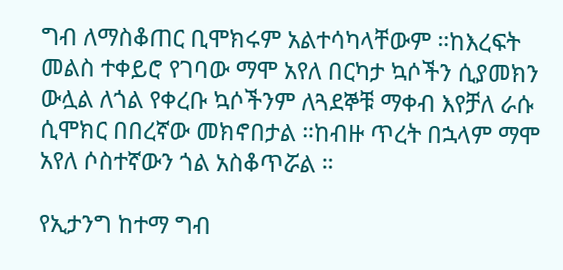ግብ ለማስቆጠር ቢሞክሩም አልተሳካላቸውም ።ከእረፍት መልስ ተቀይሮ የገባው ማሞ አየለ በርካታ ኳሶችን ሲያመክን ውሏል ለጎል የቀረቡ ኳሶችንም ለጓደኞቹ ማቀብ እየቻለ ራሱ ሲሞክር በበረኛው መክኖበታል ።ከብዙ ጥረት በኋላም ማሞ አየለ ሶስተኛውን ጎል አስቆጥሯል ።

የኢታንግ ከተማ ግብ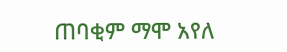ጠባቂም ማሞ አየለ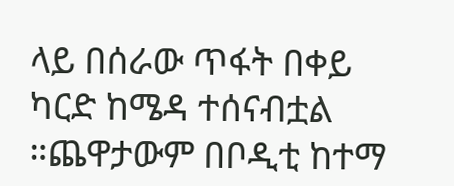ላይ በሰራው ጥፋት በቀይ ካርድ ከሜዳ ተሰናብቷል ።ጨዋታውም በቦዲቲ ከተማ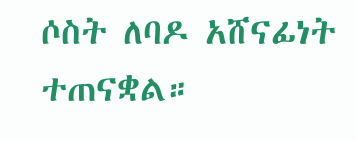ሶስት ለባዶ አሸናፊነት ተጠናቋል።